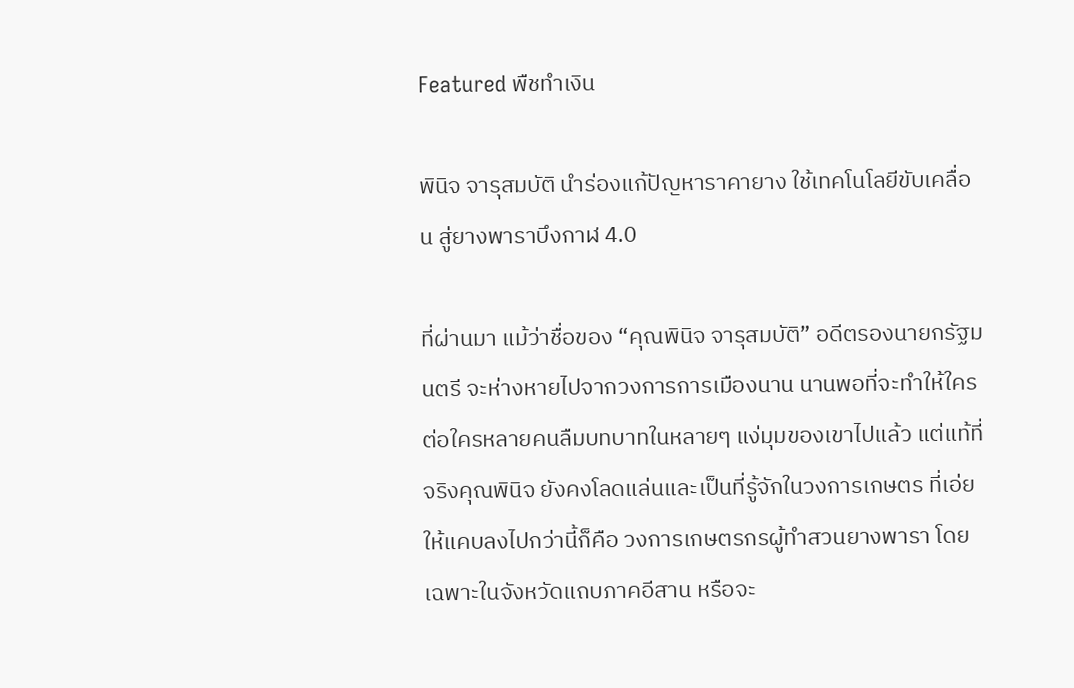Featured พืชทำเงิน

พินิจ จารุสมบัติ นำร่องแก้ปัญหาราคายาง ใช้เทคโนโลยีขับเคลื่อน สู่ยางพาราบึงกาฬ 4.0

ที่ผ่านมา แม้ว่าชื่อของ “คุณพินิจ จารุสมบัติ” อดีตรองนายกรัฐมนตรี จะห่างหายไปจากวงการการเมืองนาน นานพอที่จะทำให้ใครต่อใครหลายคนลืมบทบาทในหลายๆ แง่มุมของเขาไปแล้ว แต่แท้ที่จริงคุณพินิจ ยังคงโลดแล่นและเป็นที่รู้จักในวงการเกษตร ที่เอ่ยให้แคบลงไปกว่านี้ก็คือ วงการเกษตรกรผู้ทำสวนยางพารา โดยเฉพาะในจังหวัดแถบภาคอีสาน หรือจะ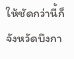ให้ชัดกว่านี้ก็จังหวัดบึงกา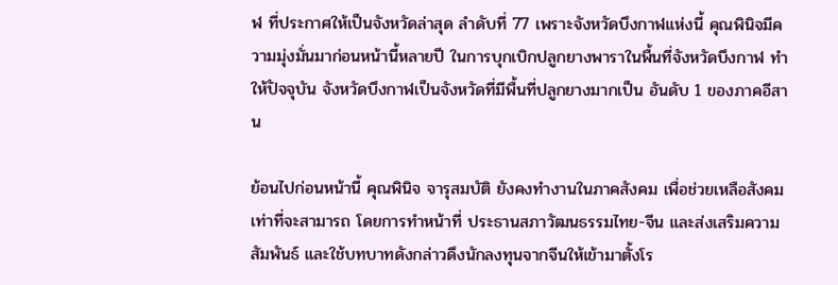ฬ ที่ประกาศให้เป็นจังหวัดล่าสุด ลำดับที่ 77 เพราะจังหวัดบึงกาฬแห่งนี้ คุณพินิจมีความมุ่งมั่นมาก่อนหน้านี้หลายปี ในการบุกเบิกปลูกยางพาราในพื้นที่จังหวัดบึงกาฬ ทำให้ปัจจุบัน จังหวัดบึงกาฬเป็นจังหวัดที่มีพื้นที่ปลูกยางมากเป็น อันดับ 1 ของภาคอีสาน

ย้อนไปก่อนหน้านี้ คุณพินิจ จารุสมบัติ ยังคงทำงานในภาคสังคม เพื่อช่วยเหลือสังคมเท่าที่จะสามารถ โดยการทำหน้าที่ ประธานสภาวัฒนธรรมไทย-จีน และส่งเสริมความสัมพันธ์ และใช้บทบาทดังกล่าวดึงนักลงทุนจากจีนให้เข้ามาตั้งโร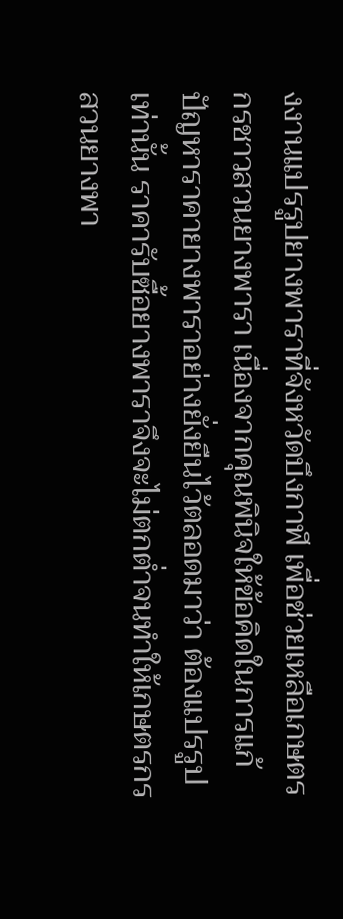งงานแปรรูปยางพาราที่จังหวัดบึงกาฬ เพื่อช่วยเหลือเกษตรกรชาวสวนยางพารา เนื่องจากคุณพินิจให้ข้อคิดในการแก้ปัญหาราคายางพาราอย่างยั่งยืนไว้ตลอดมาว่า ต้องแปรรูปเท่านั้น ราคารับซื้อยางพาราจึงจะไม่ตกต่ำจนทำให้เกษตรกรสวนยางพา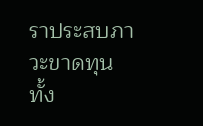ราประสบภาวะขาดทุน ทั้ง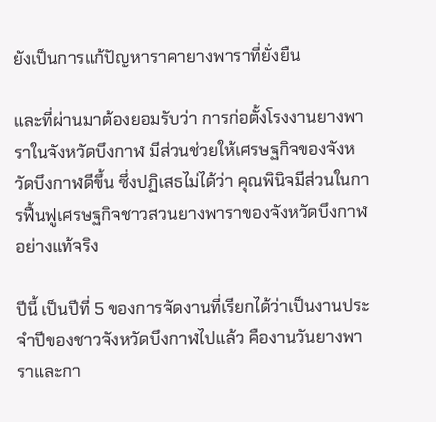ยังเป็นการแก้ปัญหาราคายางพาราที่ยั่งยืน

และที่ผ่านมาต้องยอมรับว่า การก่อตั้งโรงงานยางพาราในจังหวัดบึงกาฬ มีส่วนช่วยให้เศรษฐกิจของจังหวัดบึงกาฬดีขึ้น ซึ่งปฏิเสธไม่ได้ว่า คุณพินิจมีส่วนในการฟื้นฟูเศรษฐกิจชาวสวนยางพาราของจังหวัดบึงกาฬอย่างแท้จริง

ปีนี้ เป็นปีที่ 5 ของการจัดงานที่เรียกได้ว่าเป็นงานประจำปีของชาวจังหวัดบึงกาฬไปแล้ว คืองานวันยางพาราและกา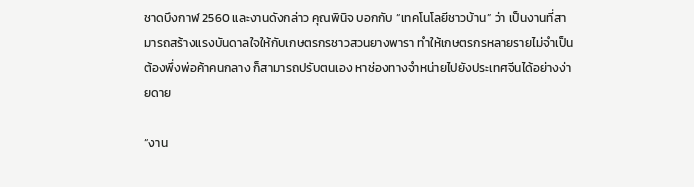ชาดบึงกาฬ 2560 และงานดังกล่าว คุณพินิจ บอกกับ “เทคโนโลยีชาวบ้าน” ว่า เป็นงานที่สามารถสร้างแรงบันดาลใจให้กับเกษตรกรชาวสวนยางพารา ทำให้เกษตรกรหลายรายไม่จำเป็นต้องพึ่งพ่อค้าคนกลาง ก็สามารถปรับตนเอง หาช่องทางจำหน่ายไปยังประเทศจีนได้อย่างง่ายดาย

“งาน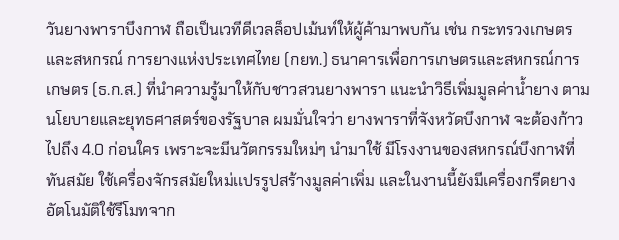วันยางพาราบึงกาฬ ถือเป็นเวทีดีเวลล็อปเม้นท์ให้ผู้ค้ามาพบกัน เช่น กระทรวงเกษตรและสหกรณ์ การยางแห่งประเทศไทย (กยท.) ธนาคารเพื่อการเกษตรและสหกรณ์การเกษตร (ธ.ก.ส.) ที่นำความรู้มาให้กับชาวสวนยางพารา แนะนำวิธีเพิ่มมูลค่าน้ำยาง ตามนโยบายและยุทธศาสตร์ของรัฐบาล ผมมั่นใจว่า ยางพาราที่จังหวัดบึงกาฬ จะต้องก้าวไปถึง 4.0 ก่อนใคร เพราะจะมีนวัตกรรมใหม่ๆ นำมาใช้ มีโรงงานของสหกรณ์บึงกาฬที่ทันสมัย ใช้เครื่องจักรสมัยใหม่เเปรรูปสร้างมูลค่าเพิ่ม และในงานนี้ยังมีเครื่องกรีดยางอัตโนมัติใช้รีโมทจาก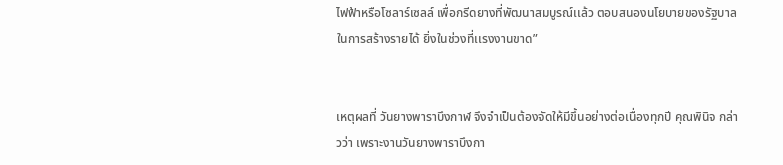ไฟฟ้าหรือโซลาร์เซลล์ เพื่อกรีดยางที่พัฒนาสมบูรณ์เเล้ว ตอบสนองนโยบายของรัฐบาลในการสร้างรายได้ ยิ่งในช่วงที่เเรงงานขาด”


เหตุผลที่ วันยางพาราบึงกาฬ จึงจำเป็นต้องจัดให้มีขึ้นอย่างต่อเนื่องทุกปี คุณพินิจ กล่าวว่า เพราะงานวันยางพาราบึงกา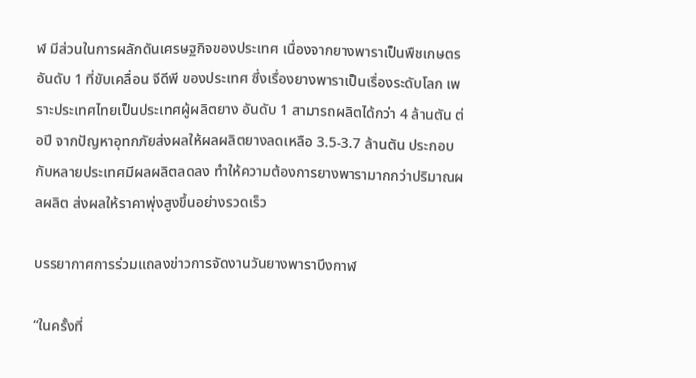ฬ มีส่วนในการผลักดันเศรษฐกิจของประเทศ เนื่องจากยางพาราเป็นพืชเกษตร อันดับ 1 ที่ขับเคลื่อน จีดีพี ของประเทศ ซึ่งเรื่องยางพาราเป็นเรื่องระดับโลก เพราะประเทศไทยเป็นประเทศผู้ผลิตยาง อันดับ 1 สามารถผลิตได้กว่า 4 ล้านตัน ต่อปี จากปัญหาอุทกภัยส่งผลให้ผลผลิตยางลดเหลือ 3.5-3.7 ล้านตัน ประกอบกับหลายประเทศมีผลผลิตลดลง ทำให้ความต้องการยางพารามากกว่าปริมาณผลผลิต ส่งผลให้ราคาพุ่งสูงขึ้นอย่างรวดเร็ว

บรรยากาศการร่วมแถลงข่าวการจัดงานวันยางพาราบึงกาฬ

“ในครั้งที่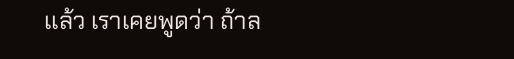เเล้ว เราเคยพูดว่า ถ้าล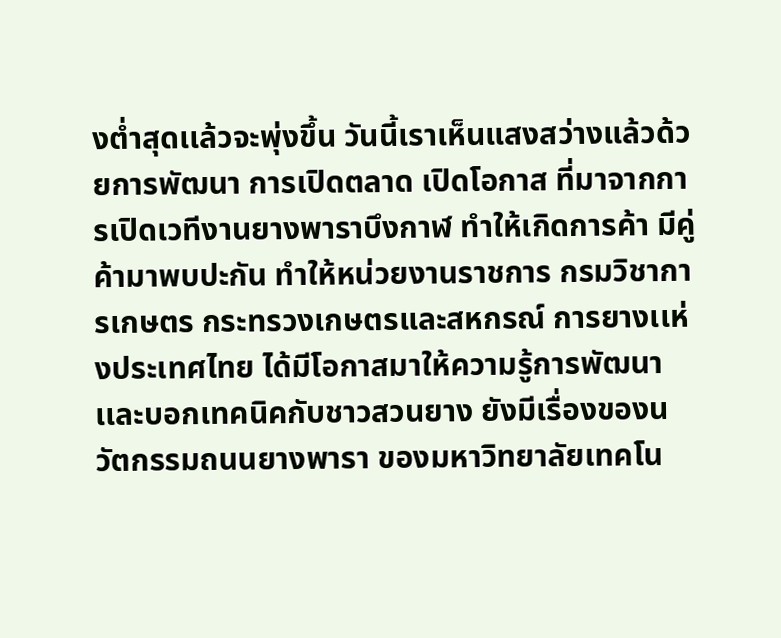งต่ำสุดเเล้วจะพุ่งขึ้น วันนี้เราเห็นแสงสว่างแล้วด้วยการพัฒนา การเปิดตลาด เปิดโอกาส ที่มาจากการเปิดเวทีงานยางพาราบึงกาฬ ทำให้เกิดการค้า มีคู่ค้ามาพบปะกัน ทำให้หน่วยงานราชการ กรมวิชาการเกษตร กระทรวงเกษตรและสหกรณ์ การยางเเห่งประเทศไทย ได้มีโอกาสมาให้ความรู้การพัฒนาเเละบอกเทคนิคกับชาวสวนยาง ยังมีเรื่องของนวัตกรรมถนนยางพารา ของมหาวิทยาลัยเทคโน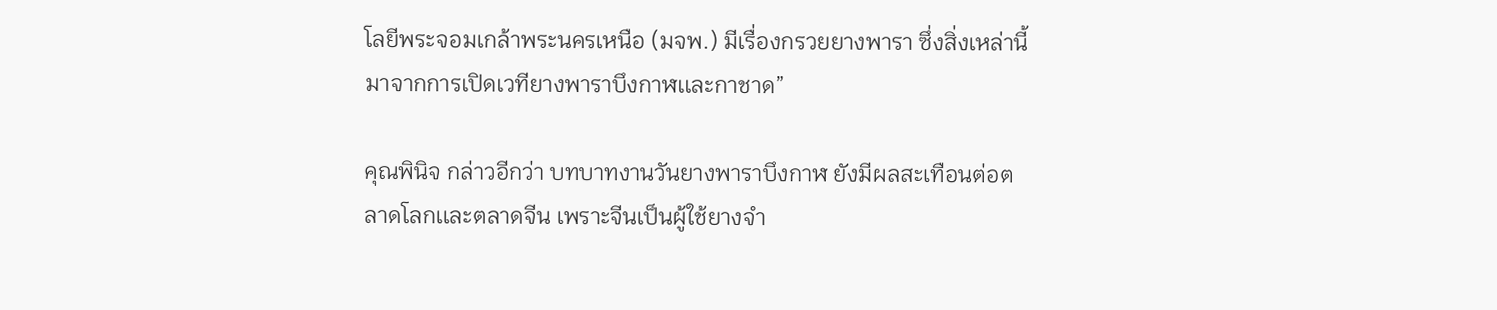โลยีพระจอมเกล้าพระนครเหนือ (มจพ.) มีเรื่องกรวยยางพารา ซึ่งสิ่งเหล่านี้มาจากการเปิดเวทียางพาราบึงกาฬเเละกาชาด”

คุณพินิจ กล่าวอีกว่า บทบาทงานวันยางพาราบึงกาฬ ยังมีผลสะเทือนต่อตลาดโลกเเละตลาดจีน เพราะจีนเป็นผู้ใช้ยางจำ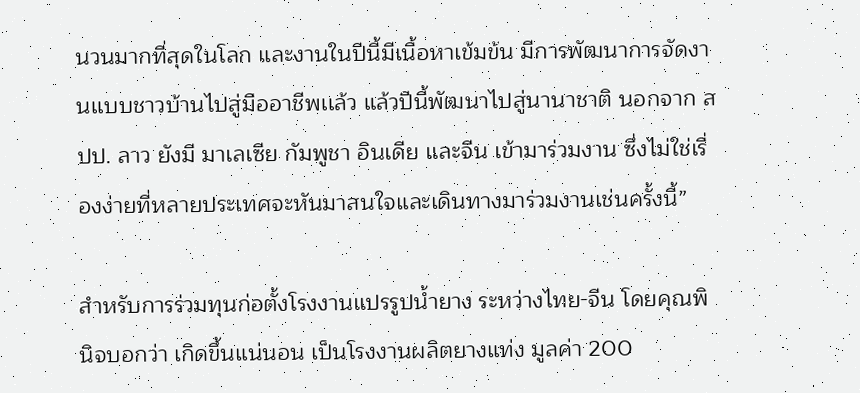นวนมากที่สุดในโลก และงานในปีนี้มีเนื้อหาเข้มข้น มีการพัฒนาการจัดงานเเบบชาวบ้านไปสู่มืออาชีพเเล้ว แล้วปีนี้พัฒนาไปสู่นานาชาติ นอกจาก สปป. ลาว ยังมี มาเลเซีย กัมพูชา อินเดีย เเละจีน เข้ามาร่วมงาน ซึ่งไม่ใช่เรื่องง่ายที่หลายประเทศจะหันมาสนใจและเดินทางมาร่วมงานเช่นครั้งนี้”

สำหรับการร่วมทุนก่อตั้งโรงงานแปรรูปน้ำยาง ระหว่างไทย-จีน โดยคุณพินิจบอกว่า เกิดขึ้นแน่นอน เป็นโรงงานผลิตยางแท่ง มูลค่า 200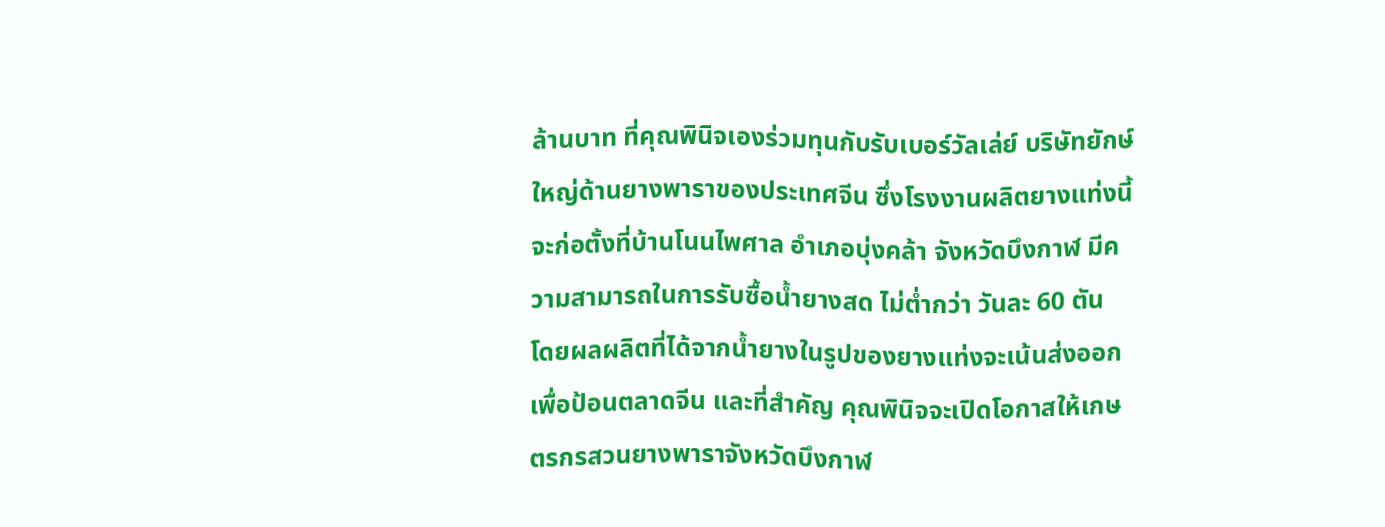ล้านบาท ที่คุณพินิจเองร่วมทุนกับรับเบอร์วัลเล่ย์ บริษัทยักษ์ใหญ่ด้านยางพาราของประเทศจีน ซึ่งโรงงานผลิตยางแท่งนี้ จะก่อตั้งที่บ้านโนนไพศาล อำเภอบุ่งคล้า จังหวัดบึงกาฬ มีความสามารถในการรับซื้อน้ำยางสด ไม่ต่ำกว่า วันละ 60 ตัน โดยผลผลิตที่ได้จากน้ำยางในรูปของยางแท่งจะเน้นส่งออก เพื่อป้อนตลาดจีน และที่สำคัญ คุณพินิจจะเปิดโอกาสให้เกษตรกรสวนยางพาราจังหวัดบึงกาฬ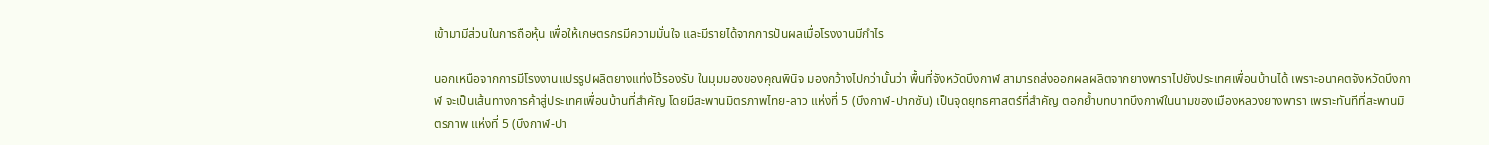เข้ามามีส่วนในการถือหุ้น เพื่อให้เกษตรกรมีความมั่นใจ และมีรายได้จากการปันผลเมื่อโรงงานมีกำไร

นอกเหนือจากการมีโรงงานแปรรูปผลิตยางแท่งไว้รองรับ ในมุมมองของคุณพินิจ มองกว้างไปกว่านั้นว่า พื้นที่จังหวัดบึงกาฬ สามารถส่งออกผลผลิตจากยางพาราไปยังประเทศเพื่อนบ้านได้ เพราะอนาคตจังหวัดบึงกาฬ จะเป็นเส้นทางการค้าสู่ประเทศเพื่อนบ้านที่สำคัญ โดยมีสะพานมิตรภาพไทย-ลาว แห่งที่ 5 (บึงกาฬ-ปากซัน) เป็นจุดยุทธศาสตร์ที่สำคัญ ตอกย้ำบทบาทบึงกาฬในนามของเมืองหลวงยางพารา เพราะทันทีที่สะพานมิตรภาพ แห่งที่ 5 (บึงกาฬ-ปา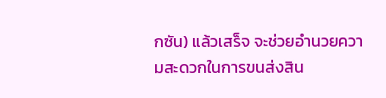กซัน) แล้วเสร็จ จะช่วยอำนวยความสะดวกในการขนส่งสิน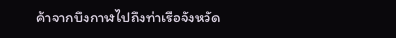ค้าจากบึงกาฬไปถึงท่าเรือจังหวัด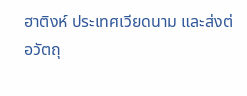ฮาติงห์ ประเทศเวียดนาม และส่งต่อวัตถุ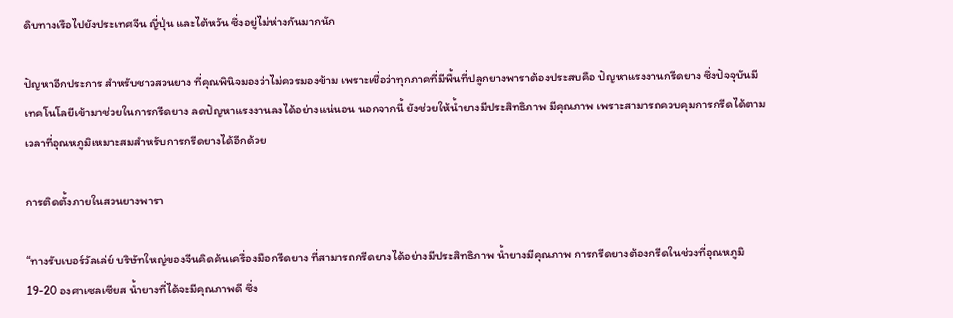ดิบทางเรือไปยังประเทศจีน ญี่ปุ่น และไต้หวัน ซึ่งอยู่ไม่ห่างกันมากนัก

ปัญหาอีกประการ สำหรับชาวสวนยาง ที่คุณพินิจมองว่าไม่ควรมองข้าม เพราะเชื่อว่าทุกภาคที่มีพื้นที่ปลูกยางพาราต้องประสบคือ ปัญหาแรงงานกรีดยาง ซึ่งปัจจุบันมีเทคโนโลยีเข้ามาช่วยในการกรีดยาง ลดปัญหาแรงงานลงได้อย่างแน่นอน นอกจากนี้ ยังช่วยให้น้ำยางมีประสิทธิภาพ มีคุณภาพ เพราะสามารถควบคุมการกรีดได้ตามเวลาที่อุณหภูมิเหมาะสมสำหรับการกรีดยางได้อีกด้วย

การติดตั้งภายในสวนยางพารา

“ทางรับเบอร์วัลเล่ย์ บริษัทใหญ่ของจีนคิดค้นเครื่องมือกรีดยาง ที่สามารถกรีดยางได้อย่างมีประสิทธิภาพ น้ำยางมีคุณภาพ การกรีดยางต้องกรีดในช่วงที่อุณหภูมิ 19-20 องศาเซลเซียส น้ำยางที่ได้จะมีคุณภาพดี ซึ่ง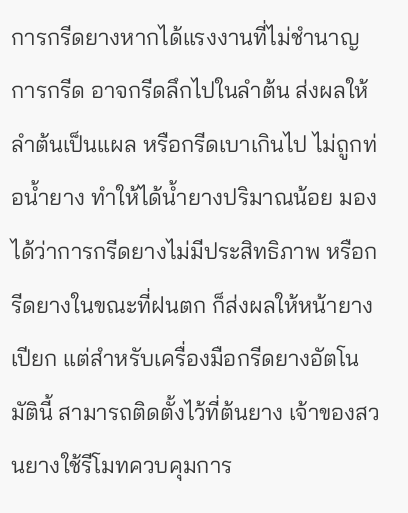การกรีดยางหากได้แรงงานที่ไม่ชำนาญการกรีด อาจกรีดลึกไปในลำต้น ส่งผลให้ลำต้นเป็นแผล หรือกรีดเบาเกินไป ไม่ถูกท่อน้ำยาง ทำให้ได้น้ำยางปริมาณน้อย มองได้ว่าการกรีดยางไม่มีประสิทธิภาพ หรือกรีดยางในขณะที่ฝนตก ก็ส่งผลให้หน้ายางเปียก แต่สำหรับเครื่องมือกรีดยางอัตโนมัตินี้ สามารถติดตั้งไว้ที่ต้นยาง เจ้าของสวนยางใช้รีโมทควบคุมการ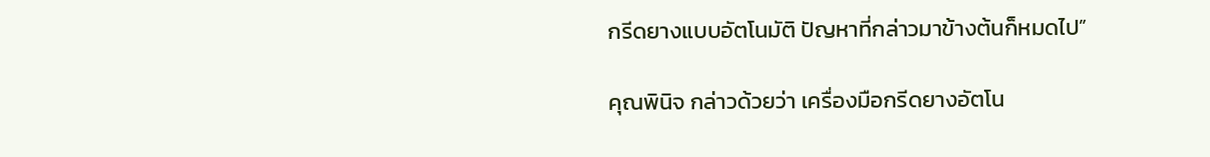กรีดยางแบบอัตโนมัติ ปัญหาที่กล่าวมาข้างต้นก็หมดไป”

คุณพินิจ กล่าวด้วยว่า เครื่องมือกรีดยางอัตโน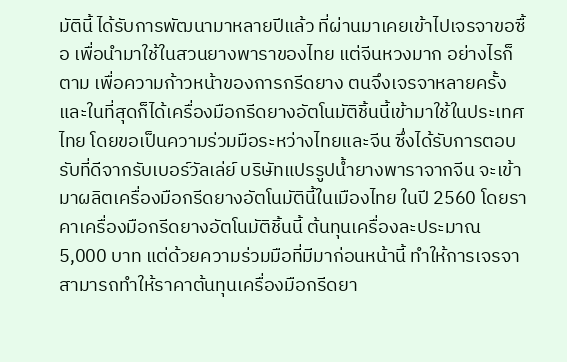มัตินี้ ได้รับการพัฒนามาหลายปีแล้ว ที่ผ่านมาเคยเข้าไปเจรจาขอซื้อ เพื่อนำมาใช้ในสวนยางพาราของไทย แต่จีนหวงมาก อย่างไรก็ตาม เพื่อความก้าวหน้าของการกรีดยาง ตนจึงเจรจาหลายครั้งและในที่สุดก็ได้เครื่องมือกรีดยางอัตโนมัติชิ้นนี้เข้ามาใช้ในประเทศไทย โดยขอเป็นความร่วมมือระหว่างไทยและจีน ซึ่งได้รับการตอบรับที่ดีจากรับเบอร์วัลเล่ย์ บริษัทแปรรูปน้ำยางพาราจากจีน จะเข้ามาผลิตเครื่องมือกรีดยางอัตโนมัตินี้ในเมืองไทย ในปี 2560 โดยราคาเครื่องมือกรีดยางอัตโนมัติชิ้นนี้ ต้นทุนเครื่องละประมาณ 5,000 บาท แต่ด้วยความร่วมมือที่มีมาก่อนหน้านี้ ทำให้การเจรจาสามารถทำให้ราคาต้นทุนเครื่องมือกรีดยา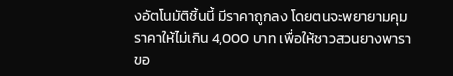งอัตโนมัติชิ้นนี้ มีราคาถูกลง โดยตนจะพยายามคุมราคาให้ไม่เกิน 4,000 บาท เพื่อให้ชาวสวนยางพาราขอ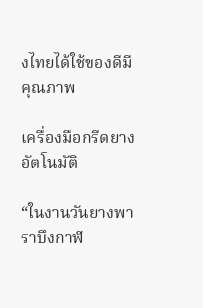งไทยได้ใช้ของดีมีคุณภาพ

เครื่องมือกรีดยางอัตโนมัติ

“ในงานวันยางพาราบึงกาฬ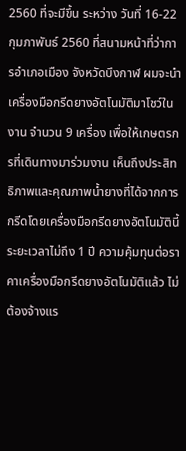2560 ที่จะมีขึ้น ระหว่าง วันที่ 16-22 กุมภาพันธ์ 2560 ที่สนามหน้าที่ว่าการอำเภอเมือง จังหวัดบึงกาฬ ผมจะนำเครื่องมือกรีดยางอัตโนมัติมาโชว์ในงาน จำนวน 9 เครื่อง เพื่อให้เกษตรกรที่เดินทางมาร่วมงาน เห็นถึงประสิทธิภาพและคุณภาพน้ำยางที่ได้จากการกรีดโดยเครื่องมือกรีดยางอัตโนมัตินี้ ระยะเวลาไม่ถึง 1 ปี ความคุ้มทุนต่อราคาเครื่องมือกรีดยางอัตโนมัติแล้ว ไม่ต้องจ้างแร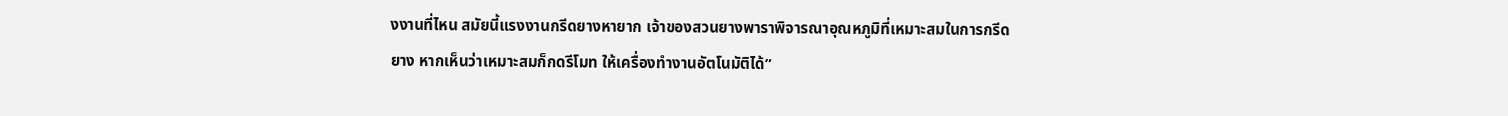งงานที่ไหน สมัยนี้แรงงานกรีดยางหายาก เจ้าของสวนยางพาราพิจารณาอุณหภูมิที่เหมาะสมในการกรีดยาง หากเห็นว่าเหมาะสมก็กดรีโมท ให้เครื่องทำงานอัตโนมัติได้”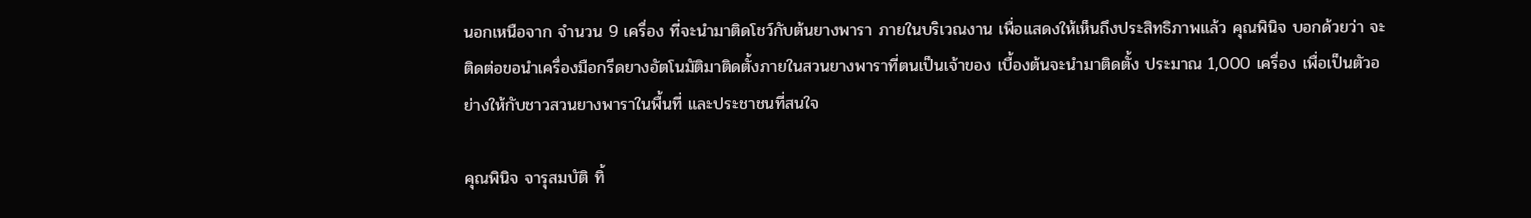นอกเหนือจาก จำนวน 9 เครื่อง ที่จะนำมาติดโชว์กับต้นยางพารา ภายในบริเวณงาน เพื่อแสดงให้เห็นถึงประสิทธิภาพแล้ว คุณพินิจ บอกด้วยว่า จะติดต่อขอนำเครื่องมือกรีดยางอัตโนมัติมาติดตั้งภายในสวนยางพาราที่ตนเป็นเจ้าของ เบื้องต้นจะนำมาติดตั้ง ประมาณ 1,000 เครื่อง เพื่อเป็นตัวอย่างให้กับชาวสวนยางพาราในพื้นที่ และประชาชนที่สนใจ

คุณพินิจ จารุสมบัติ ทิ้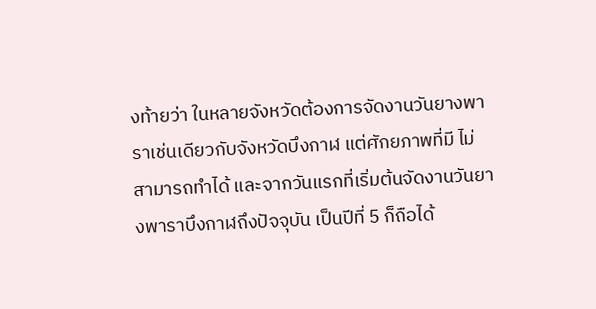งท้ายว่า ในหลายจังหวัดต้องการจัดงานวันยางพาราเช่นเดียวกับจังหวัดบึงกาฬ แต่ศักยภาพที่มี ไม่สามารถทำได้ และจากวันแรกที่เริ่มต้นจัดงานวันยางพาราบึงกาฬถึงปัจจุบัน เป็นปีที่ 5 ก็ถือได้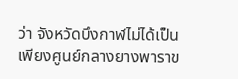ว่า จังหวัดบึงกาฬไม่ได้เป็นเพียงศูนย์กลางยางพาราข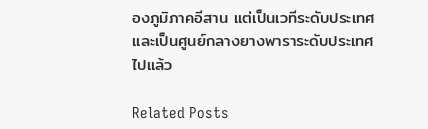องภูมิภาคอีสาน แต่เป็นเวทีระดับประเทศ และเป็นศูนย์กลางยางพาราระดับประเทศไปแล้ว

Related Posts